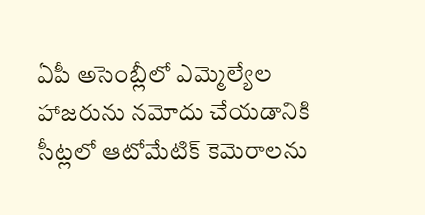ఏపీ అసెంబ్లీలో ఎమ్మెల్యేల హాజరును నమోదు చేయడానికి సీట్లలో ఆటోమేటిక్ కెమెరాలను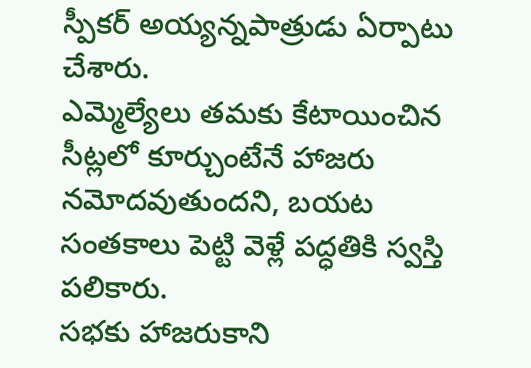స్పీకర్ అయ్యన్నపాత్రుడు ఏర్పాటు చేశారు.
ఎమ్మెల్యేలు తమకు కేటాయించిన సీట్లలో కూర్చుంటేనే హాజరు నమోదవుతుందని, బయట సంతకాలు పెట్టి వెళ్లే పద్ధతికి స్వస్తి పలికారు.
సభకు హాజరుకాని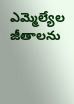ఎమ్మెల్యేల జీతాలను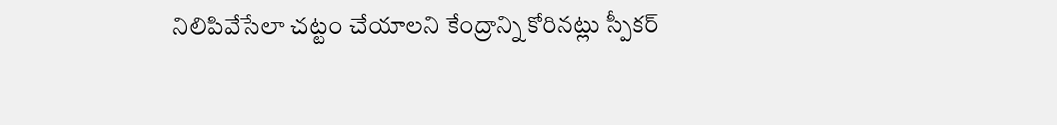నిలిపివేసేలా చట్టం చేయాలని కేంద్రాన్ని కోరినట్లు స్పీకర్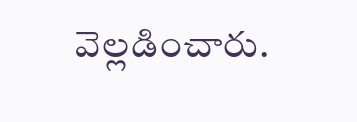వెల్లడించారు.